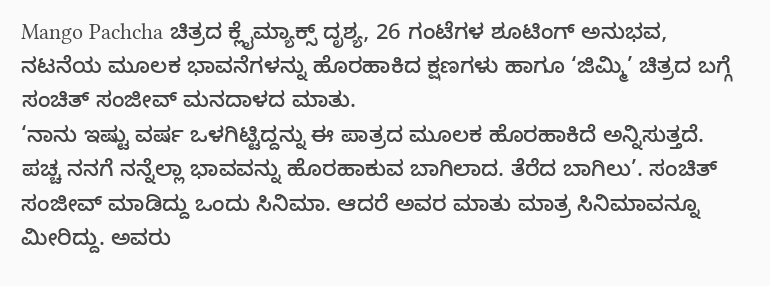Mango Pachcha ಚಿತ್ರದ ಕ್ಲೈಮ್ಯಾಕ್ಸ್ ದೃಶ್ಯ, 26 ಗಂಟೆಗಳ ಶೂಟಿಂಗ್ ಅನುಭವ, ನಟನೆಯ ಮೂಲಕ ಭಾವನೆಗಳನ್ನು ಹೊರಹಾಕಿದ ಕ್ಷಣಗಳು ಹಾಗೂ ‘ಜಿಮ್ಮಿ’ ಚಿತ್ರದ ಬಗ್ಗೆ ಸಂಚಿತ್ ಸಂಜೀವ್ ಮನದಾಳದ ಮಾತು.
‘ನಾನು ಇಷ್ಟು ವರ್ಷ ಒಳಗಿಟ್ಟಿದ್ದನ್ನು ಈ ಪಾತ್ರದ ಮೂಲಕ ಹೊರಹಾಕಿದೆ ಅನ್ನಿಸುತ್ತದೆ. ಪಚ್ಚ ನನಗೆ ನನ್ನೆಲ್ಲಾ ಭಾವವನ್ನು ಹೊರಹಾಕುವ ಬಾಗಿಲಾದ. ತೆರೆದ ಬಾಗಿಲು’. ಸಂಚಿತ್ ಸಂಜೀವ್ ಮಾಡಿದ್ದು ಒಂದು ಸಿನಿಮಾ. ಆದರೆ ಅವರ ಮಾತು ಮಾತ್ರ ಸಿನಿಮಾವನ್ನೂ ಮೀರಿದ್ದು. ಅವರು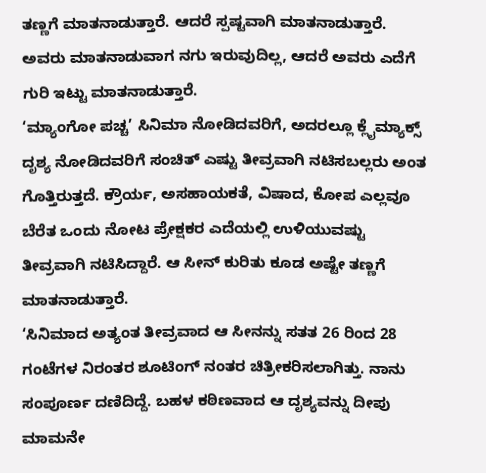ತಣ್ಣಗೆ ಮಾತನಾಡುತ್ತಾರೆ. ಆದರೆ ಸ್ಪಷ್ಟವಾಗಿ ಮಾತನಾಡುತ್ತಾರೆ. ಅವರು ಮಾತನಾಡುವಾಗ ನಗು ಇರುವುದಿಲ್ಲ, ಆದರೆ ಅವರು ಎದೆಗೆ ಗುರಿ ಇಟ್ಟು ಮಾತನಾಡುತ್ತಾರೆ.
‘ಮ್ಯಾಂಗೋ ಪಚ್ಚ’ ಸಿನಿಮಾ ನೋಡಿದವರಿಗೆ, ಅದರಲ್ಲೂ ಕ್ಲೈಮ್ಯಾಕ್ಸ್ ದೃಶ್ಯ ನೋಡಿದವರಿಗೆ ಸಂಚಿತ್ ಎಷ್ಟು ತೀವ್ರವಾಗಿ ನಟಿಸಬಲ್ಲರು ಅಂತ ಗೊತ್ತಿರುತ್ತದೆ. ಕ್ರೌರ್ಯ, ಅಸಹಾಯಕತೆ, ವಿಷಾದ, ಕೋಪ ಎಲ್ಲವೂ ಬೆರೆತ ಒಂದು ನೋಟ ಪ್ರೇಕ್ಷಕರ ಎದೆಯಲ್ಲಿ ಉಳಿಯುವಷ್ಟು ತೀವ್ರವಾಗಿ ನಟಿಸಿದ್ದಾರೆ. ಆ ಸೀನ್ ಕುರಿತು ಕೂಡ ಅಷ್ಟೇ ತಣ್ಣಗೆ ಮಾತನಾಡುತ್ತಾರೆ.
‘ಸಿನಿಮಾದ ಅತ್ಯಂತ ತೀವ್ರವಾದ ಆ ಸೀನನ್ನು ಸತತ 26 ರಿಂದ 28 ಗಂಟೆಗಳ ನಿರಂತರ ಶೂಟಿಂಗ್ ನಂತರ ಚಿತ್ರೀಕರಿಸಲಾಗಿತ್ತು. ನಾನು ಸಂಪೂರ್ಣ ದಣಿದಿದ್ದೆ. ಬಹಳ ಕಠಿಣವಾದ ಆ ದೃಶ್ಯವನ್ನು ದೀಪು ಮಾಮನೇ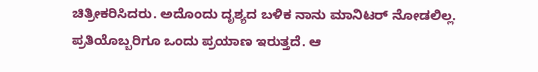ಚಿತ್ರೀಕರಿಸಿದರು. ಅದೊಂದು ದೃಶ್ಯದ ಬಳಿಕ ನಾನು ಮಾನಿಟರ್ ನೋಡಲಿಲ್ಲ. ಪ್ರತಿಯೊಬ್ಬರಿಗೂ ಒಂದು ಪ್ರಯಾಣ ಇರುತ್ತದೆ. ಆ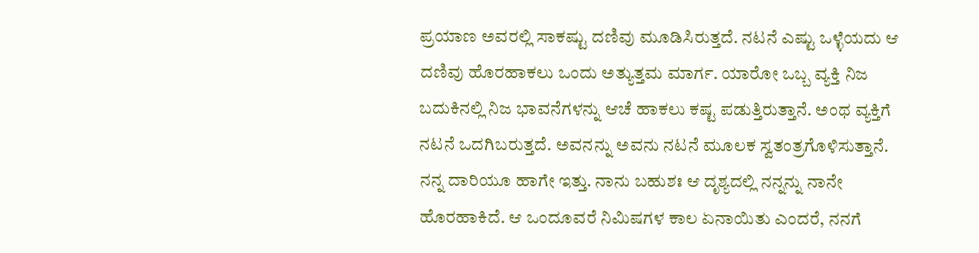ಪ್ರಯಾಣ ಅವರಲ್ಲಿ ಸಾಕಷ್ಟು ದಣಿವು ಮೂಡಿಸಿರುತ್ತದೆ. ನಟನೆ ಎಷ್ಟು ಒಳ್ಳೆಯದು ಆ ದಣಿವು ಹೊರಹಾಕಲು ಒಂದು ಅತ್ಯುತ್ತಮ ಮಾರ್ಗ. ಯಾರೋ ಒಬ್ಬ ವ್ಯಕ್ತಿ ನಿಜ ಬದುಕಿನಲ್ಲಿ ನಿಜ ಭಾವನೆಗಳನ್ನು ಆಚೆ ಹಾಕಲು ಕಷ್ಟ ಪಡುತ್ತಿರುತ್ತಾನೆ. ಅಂಥ ವ್ಯಕ್ತಿಗೆ ನಟನೆ ಒದಗಿಬರುತ್ತದೆ. ಅವನನ್ನು ಅವನು ನಟನೆ ಮೂಲಕ ಸ್ವತಂತ್ರಗೊಳಿಸುತ್ತಾನೆ. ನನ್ನ ದಾರಿಯೂ ಹಾಗೇ ಇತ್ತು. ನಾನು ಬಹುಶಃ ಆ ದೃಶ್ಯದಲ್ಲಿ ನನ್ನನ್ನು ನಾನೇ ಹೊರಹಾಕಿದೆ. ಆ ಒಂದೂವರೆ ನಿಮಿಷಗಳ ಕಾಲ ಏನಾಯಿತು ಎಂದರೆ, ನನಗೆ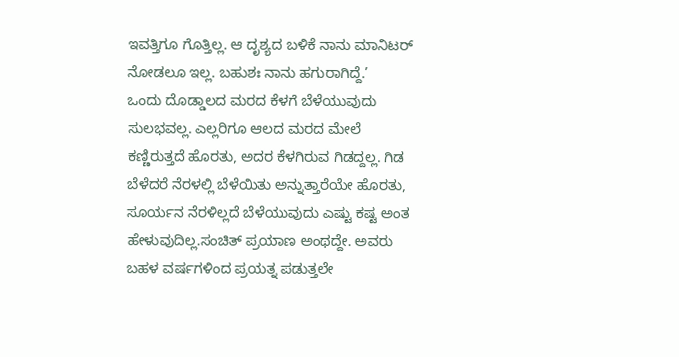ಇವತ್ತಿಗೂ ಗೊತ್ತಿಲ್ಲ. ಆ ದೃಶ್ಯದ ಬಳಿಕೆ ನಾನು ಮಾನಿಟರ್ ನೋಡಲೂ ಇಲ್ಲ. ಬಹುಶಃ ನಾನು ಹಗುರಾಗಿದ್ದೆ.’
ಒಂದು ದೊಡ್ಡಾಲದ ಮರದ ಕೆಳಗೆ ಬೆಳೆಯುವುದು ಸುಲಭವಲ್ಲ. ಎಲ್ಲರಿಗೂ ಆಲದ ಮರದ ಮೇಲೆ ಕಣ್ಣಿರುತ್ತದೆ ಹೊರತು, ಅದರ ಕೆಳಗಿರುವ ಗಿಡದ್ದಲ್ಲ. ಗಿಡ ಬೆಳೆದರೆ ನೆರಳಲ್ಲಿ ಬೆಳೆಯಿತು ಅನ್ನುತ್ತಾರೆಯೇ ಹೊರತು, ಸೂರ್ಯನ ನೆರಳಿಲ್ಲದೆ ಬೆಳೆಯುವುದು ಎಷ್ಟು ಕಷ್ಟ ಅಂತ ಹೇಳುವುದಿಲ್ಲ.ಸಂಚಿತ್ ಪ್ರಯಾಣ ಅಂಥದ್ದೇ. ಅವರು ಬಹಳ ವರ್ಷಗಳಿಂದ ಪ್ರಯತ್ನ ಪಡುತ್ತಲೇ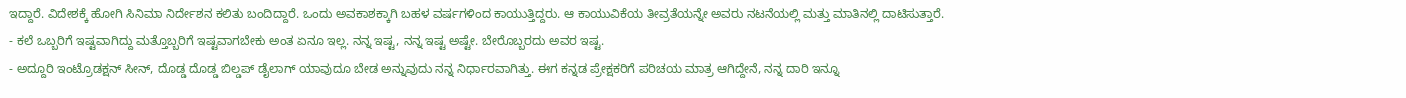ಇದ್ದಾರೆ. ವಿದೇಶಕ್ಕೆ ಹೋಗಿ ಸಿನಿಮಾ ನಿರ್ದೇಶನ ಕಲಿತು ಬಂದಿದ್ದಾರೆ. ಒಂದು ಅವಕಾಶಕ್ಕಾಗಿ ಬಹಳ ವರ್ಷಗಳಿಂದ ಕಾಯುತ್ತಿದ್ದರು. ಆ ಕಾಯುವಿಕೆಯ ತೀವ್ರತೆಯನ್ನೇ ಅವರು ನಟನೆಯಲ್ಲಿ ಮತ್ತು ಮಾತಿನಲ್ಲಿ ದಾಟಿಸುತ್ತಾರೆ.
- ಕಲೆ ಒಬ್ಬರಿಗೆ ಇಷ್ಟವಾಗಿದ್ದು ಮತ್ತೊಬ್ಬರಿಗೆ ಇಷ್ಟವಾಗಬೇಕು ಅಂತ ಏನೂ ಇಲ್ಲ. ನನ್ನ ಇಷ್ಟ, ನನ್ನ ಇಷ್ಟ ಅಷ್ಟೇ. ಬೇರೊಬ್ಬರದು ಅವರ ಇಷ್ಟ.
- ಅದ್ದೂರಿ ಇಂಟ್ರೊಡಕ್ಷನ್ ಸೀನ್, ದೊಡ್ಡ ದೊಡ್ಡ ಬಿಲ್ಡಪ್ ಡೈಲಾಗ್ ಯಾವುದೂ ಬೇಡ ಅನ್ನುವುದು ನನ್ನ ನಿರ್ಧಾರವಾಗಿತ್ತು. ಈಗ ಕನ್ನಡ ಪ್ರೇಕ್ಷಕರಿಗೆ ಪರಿಚಯ ಮಾತ್ರ ಆಗಿದ್ದೇನೆ, ನನ್ನ ದಾರಿ ಇನ್ನೂ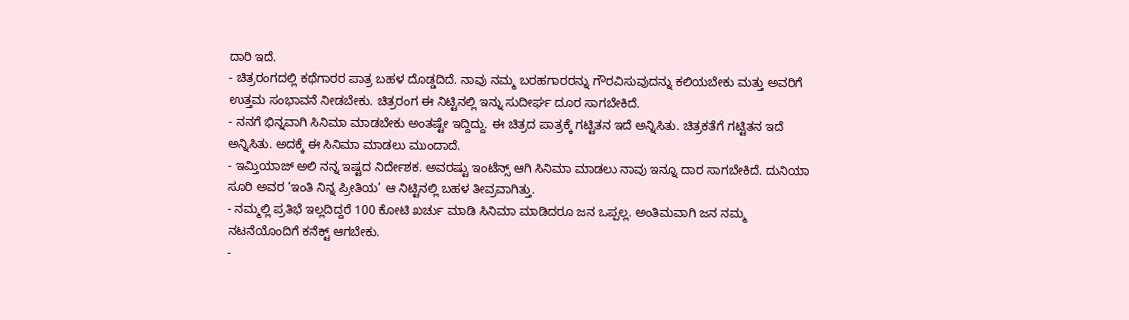ದಾರಿ ಇದೆ.
- ಚಿತ್ರರಂಗದಲ್ಲಿ ಕಥೆಗಾರರ ಪಾತ್ರ ಬಹಳ ದೊಡ್ಡದಿದೆ. ನಾವು ನಮ್ಮ ಬರಹಗಾರರನ್ನು ಗೌರವಿಸುವುದನ್ನು ಕಲಿಯಬೇಕು ಮತ್ತು ಅವರಿಗೆ ಉತ್ತಮ ಸಂಭಾವನೆ ನೀಡಬೇಕು. ಚಿತ್ರರಂಗ ಈ ನಿಟ್ಟಿನಲ್ಲಿ ಇನ್ನು ಸುದೀರ್ಘ ದೂರ ಸಾಗಬೇಕಿದೆ.
- ನನಗೆ ಭಿನ್ನವಾಗಿ ಸಿನಿಮಾ ಮಾಡಬೇಕು ಅಂತಷ್ಟೇ ಇದ್ದಿದ್ದು. ಈ ಚಿತ್ರದ ಪಾತ್ರಕ್ಕೆ ಗಟ್ಟಿತನ ಇದೆ ಅನ್ನಿಸಿತು. ಚಿತ್ರಕತೆಗೆ ಗಟ್ಟಿತನ ಇದೆ ಅನ್ನಿಸಿತು. ಅದಕ್ಕೆ ಈ ಸಿನಿಮಾ ಮಾಡಲು ಮುಂದಾದೆ.
- ಇಮ್ತಿಯಾಜ್ ಅಲಿ ನನ್ನ ಇಷ್ಟದ ನಿರ್ದೇಶಕ. ಅವರಷ್ಟು ಇಂಟೆನ್ಸ್ ಆಗಿ ಸಿನಿಮಾ ಮಾಡಲು ನಾವು ಇನ್ನೂ ದಾರ ಸಾಗಬೇಕಿದೆ. ದುನಿಯಾ ಸೂರಿ ಅವರ ‘ಇಂತಿ ನಿನ್ನ ಪ್ರೀತಿಯ’ ಆ ನಿಟ್ಟಿನಲ್ಲಿ ಬಹಳ ತೀವ್ರವಾಗಿತ್ತು.
- ನಮ್ಮಲ್ಲಿ ಪ್ರತಿಭೆ ಇಲ್ಲದಿದ್ದರೆ 100 ಕೋಟಿ ಖರ್ಚು ಮಾಡಿ ಸಿನಿಮಾ ಮಾಡಿದರೂ ಜನ ಒಪ್ಪಲ್ಲ. ಅಂತಿಮವಾಗಿ ಜನ ನಮ್ಮ ನಟನೆಯೊಂದಿಗೆ ಕನೆಕ್ಟ್ ಆಗಬೇಕು.
-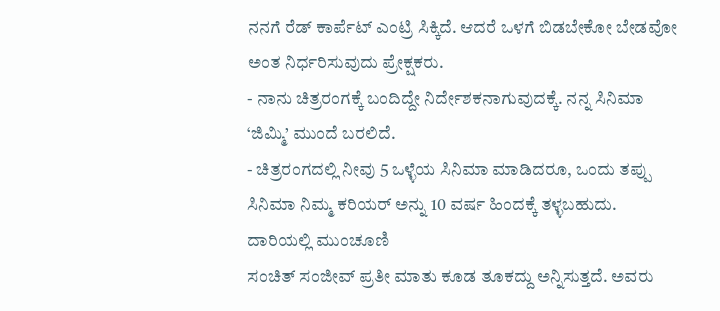ನನಗೆ ರೆಡ್ ಕಾರ್ಪೆಟ್ ಎಂಟ್ರಿ ಸಿಕ್ಕಿದೆ. ಆದರೆ ಒಳಗೆ ಬಿಡಬೇಕೋ ಬೇಡವೋ ಅಂತ ನಿರ್ಧರಿಸುವುದು ಪ್ರೇಕ್ಷಕರು.
- ನಾನು ಚಿತ್ರರಂಗಕ್ಕೆ ಬಂದಿದ್ದೇ ನಿರ್ದೇಶಕನಾಗುವುದಕ್ಕೆ. ನನ್ನ ಸಿನಿಮಾ ‘ಜಿಮ್ಮಿ’ ಮುಂದೆ ಬರಲಿದೆ.
- ಚಿತ್ರರಂಗದಲ್ಲಿ ನೀವು 5 ಒಳ್ಳೆಯ ಸಿನಿಮಾ ಮಾಡಿದರೂ, ಒಂದು ತಪ್ಪು ಸಿನಿಮಾ ನಿಮ್ಮ ಕರಿಯರ್ ಅನ್ನು 10 ವರ್ಷ ಹಿಂದಕ್ಕೆ ತಳ್ಳಬಹುದು.
ದಾರಿಯಲ್ಲಿ ಮುಂಚೂಣಿ
ಸಂಚಿತ್ ಸಂಜೀವ್ ಪ್ರತೀ ಮಾತು ಕೂಡ ತೂಕದ್ದು ಅನ್ನಿಸುತ್ತದೆ. ಅವರು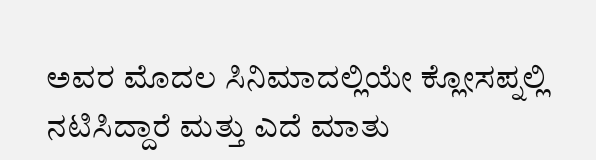ಅವರ ಮೊದಲ ಸಿನಿಮಾದಲ್ಲಿಯೇ ಕ್ಲೋಸಪ್ನಲ್ಲಿ ನಟಿಸಿದ್ದಾರೆ ಮತ್ತು ಎದೆ ಮಾತು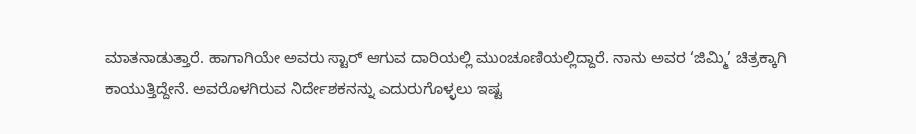ಮಾತನಾಡುತ್ತಾರೆ. ಹಾಗಾಗಿಯೇ ಅವರು ಸ್ಟಾರ್ ಆಗುವ ದಾರಿಯಲ್ಲಿ ಮುಂಚೂಣಿಯಲ್ಲಿದ್ದಾರೆ. ನಾನು ಅವರ ‘ಜಿಮ್ಮಿ’ ಚಿತ್ರಕ್ಕಾಗಿ ಕಾಯುತ್ತಿದ್ದೇನೆ. ಅವರೊಳಗಿರುವ ನಿರ್ದೇಶಕನನ್ನು ಎದುರುಗೊಳ್ಳಲು ಇಷ್ಟ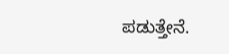ಪಡುತ್ತೇನೆ.